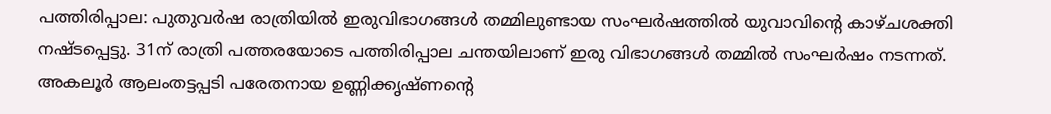പത്തിരിപ്പാല: പുതുവർഷ രാത്രിയിൽ ഇരുവിഭാഗങ്ങൾ തമ്മിലുണ്ടായ സംഘർഷത്തിൽ യുവാവിന്റെ കാഴ്ചശക്തി നഷ്ടപ്പെട്ടു. 31ന് രാത്രി പത്തരയോടെ പത്തിരിപ്പാല ചന്തയിലാണ് ഇരു വിഭാഗങ്ങൾ തമ്മിൽ സംഘർഷം നടന്നത്.
അകലൂർ ആലംതട്ടപ്പടി പരേതനായ ഉണ്ണിക്കൃഷ്ണന്റെ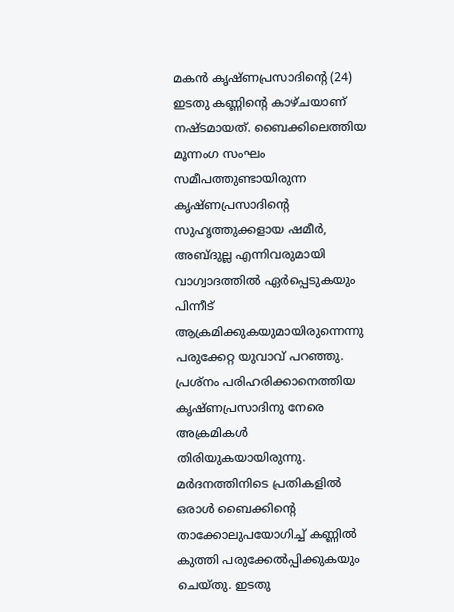മകൻ കൃഷ്ണപ്രസാദിന്റെ (24) ഇടതു കണ്ണിന്റെ കാഴ്ചയാണ് നഷ്ടമായത്. ബൈക്കിലെത്തിയ മൂന്നംഗ സംഘം സമീപത്തുണ്ടായിരുന്ന കൃഷ്ണപ്രസാദിന്റെ സുഹൃത്തുക്കളായ ഷമീർ, അബ്ദുല്ല എന്നിവരുമായി വാഗ്വാദത്തിൽ ഏർപ്പെടുകയും പിന്നീട് ആക്രമിക്കുകയുമായിരുന്നെന്നു പരുക്കേറ്റ യുവാവ് പറഞ്ഞു.
പ്രശ്നം പരിഹരിക്കാനെത്തിയ കൃഷ്ണപ്രസാദിനു നേരെ അക്രമികൾ തിരിയുകയായിരുന്നു. മർദനത്തിനിടെ പ്രതികളിൽ ഒരാൾ ബൈക്കിന്റെ താക്കോലുപയോഗിച്ച് കണ്ണിൽ കുത്തി പരുക്കേൽപ്പിക്കുകയും ചെയ്തു. ഇടതു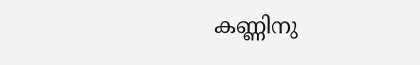കണ്ണിനു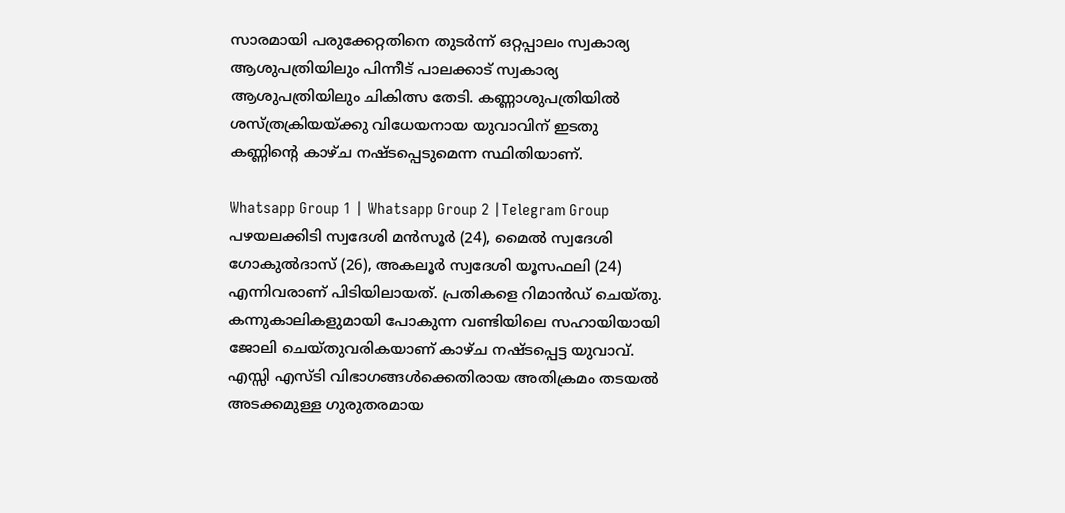സാരമായി പരുക്കേറ്റതിനെ തുടർന്ന് ഒറ്റപ്പാലം സ്വകാര്യ ആശുപത്രിയിലും പിന്നീട് പാലക്കാട് സ്വകാര്യ ആശുപത്രിയിലും ചികിത്സ തേടി. കണ്ണാശുപത്രിയിൽ ശസ്ത്രക്രിയയ്ക്കു വിധേയനായ യുവാവിന് ഇടതു കണ്ണിന്റെ കാഴ്ച നഷ്ടപ്പെടുമെന്ന സ്ഥിതിയാണ്.

Whatsapp Group 1 | Whatsapp Group 2 |Telegram Group
പഴയലക്കിടി സ്വദേശി മൻസൂർ (24), മൈൽ സ്വദേശി ഗോകുൽദാസ് (26), അകലൂർ സ്വദേശി യൂസഫലി (24) എന്നിവരാണ് പിടിയിലായത്. പ്രതികളെ റിമാൻഡ് ചെയ്തു.
കന്നുകാലികളുമായി പോകുന്ന വണ്ടിയിലെ സഹായിയായി ജോലി ചെയ്തുവരികയാണ് കാഴ്ച നഷ്ടപ്പെട്ട യുവാവ്. എസ്സി എസ്ടി വിഭാഗങ്ങൾക്കെതിരായ അതിക്രമം തടയൽ അടക്കമുള്ള ഗുരുതരമായ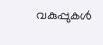വകുപ്പുകൾ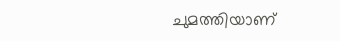ചുമത്തിയാണ്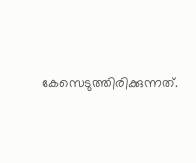കേസെടുത്തിരിക്കുന്നത്.